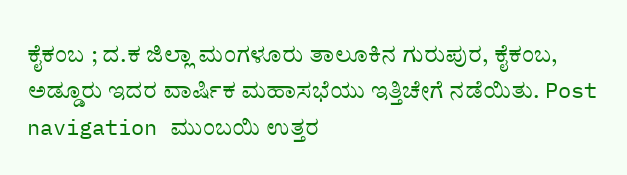ಕೈಕಂಬ ; ದ.ಕ ಜಿಲ್ಲಾ ಮಂಗಳೂರು ತಾಲೂಕಿನ ಗುರುಪುರ, ಕೈಕಂಬ, ಅಡ್ಡೂರು ಇದರ ವಾರ್ಷಿಕ ಮಹಾಸಭೆಯು ಇತ್ತಿಚೇಗೆ ನಡೆಯಿತು. Post navigation ಮುಂಬಯಿ ಉತ್ತರ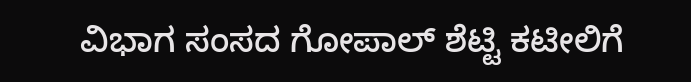ವಿಭಾಗ ಸಂಸದ ಗೋಪಾಲ್ ಶೆಟ್ಟಿ ಕಟೀಲಿಗೆ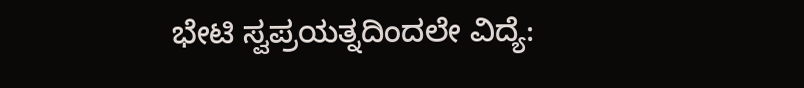ಭೇಟಿ ಸ್ವಪ್ರಯತ್ನದಿಂದಲೇ ವಿದ್ಯೆ: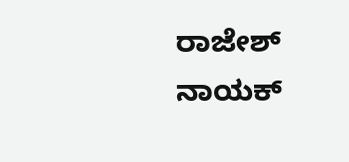ರಾಜೇಶ್ ನಾಯಕ್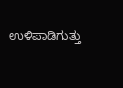ಉಳಿಪಾಡಿಗುತ್ತು